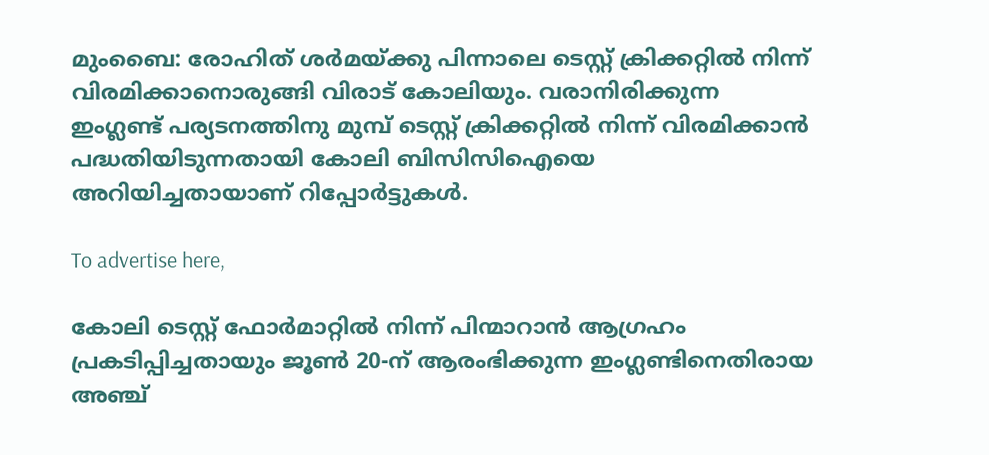മുംബൈ: രോഹിത് ശര്‍മയ്ക്കു പിന്നാലെ ടെസ്റ്റ് ക്രിക്കറ്റില്‍ നിന്ന് വിരമിക്കാനൊരുങ്ങി വിരാട് കോലിയും. വരാനിരിക്കുന്ന ഇംഗ്ലണ്ട് പര്യടനത്തിനു മുമ്പ് ടെസ്റ്റ് ക്രിക്കറ്റില്‍ നിന്ന് വിരമിക്കാന്‍ പദ്ധതിയിടുന്നതായി കോലി ബിസിസിഐയെ അറിയിച്ചതായാണ് റിപ്പോര്‍ട്ടുകള്‍.

To advertise here,

കോലി ടെസ്റ്റ് ഫോര്‍മാറ്റില്‍ നിന്ന് പിന്മാറാന്‍ ആഗ്രഹം പ്രകടിപ്പിച്ചതായും ജൂണ്‍ 20-ന് ആരംഭിക്കുന്ന ഇംഗ്ലണ്ടിനെതിരായ അഞ്ച്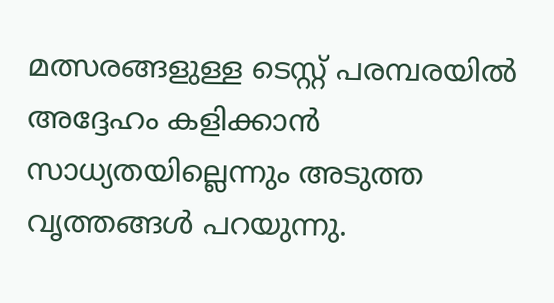മത്സരങ്ങളുള്ള ടെസ്റ്റ് പരമ്പരയില്‍ അദ്ദേഹം കളിക്കാന്‍ സാധ്യതയില്ലെന്നും അടുത്ത വൃത്തങ്ങള്‍ പറയുന്നു.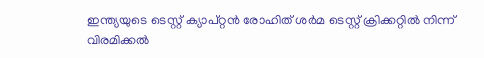ഇന്ത്യയുടെ ടെസ്റ്റ് ക്യാപ്റ്റന്‍ രോഹിത് ശര്‍മ ടെസ്റ്റ് ക്രിക്കറ്റില്‍ നിന്ന് വിരമിക്കല്‍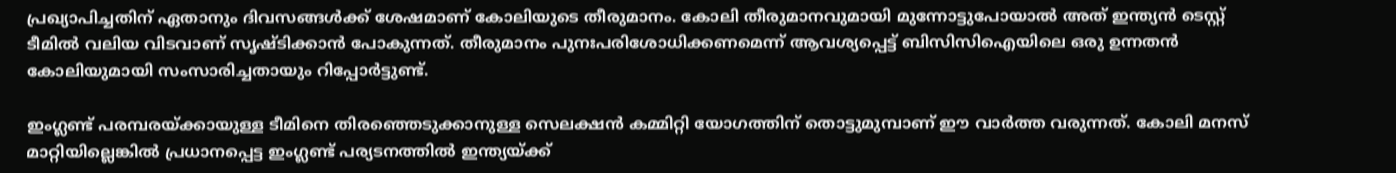പ്രഖ്യാപിച്ചതിന് ഏതാനും ദിവസങ്ങള്‍ക്ക് ശേഷമാണ് കോലിയുടെ തീരുമാനം. കോലി തീരുമാനവുമായി മുന്നോട്ടുപോയാല്‍ അത് ഇന്ത്യന്‍ ടെസ്റ്റ് ടീമില്‍ വലിയ വിടവാണ് സൃഷ്ടിക്കാന്‍ പോകുന്നത്. തീരുമാനം പുനഃപരിശോധിക്കണമെന്ന് ആവശ്യപ്പെട്ട് ബിസിസിഐയിലെ ഒരു ഉന്നതന്‍ കോലിയുമായി സംസാരിച്ചതായും റിപ്പോര്‍ട്ടുണ്ട്.

ഇംഗ്ലണ്ട് പരമ്പരയ്ക്കായുള്ള ടീമിനെ തിരഞ്ഞെടുക്കാനുള്ള സെലക്ഷന്‍ കമ്മിറ്റി യോഗത്തിന് തൊട്ടുമുമ്പാണ് ഈ വാര്‍ത്ത വരുന്നത്. കോലി മനസ് മാറ്റിയില്ലെങ്കില്‍ പ്രധാനപ്പെട്ട ഇംഗ്ലണ്ട് പര്യടനത്തില്‍ ഇന്ത്യയ്ക്ക്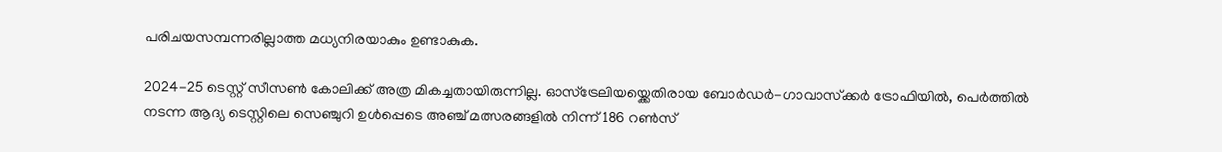പരിചയസമ്പന്നരില്ലാത്ത മധ്യനിരയാകും ഉണ്ടാകുക.

2024-25 ടെസ്റ്റ് സീസണ്‍ കോലിക്ക് അത്ര മികച്ചതായിരുന്നില്ല. ഓസ്ട്രേലിയയ്ക്കെതിരായ ബോര്‍ഡര്‍-ഗാവാസ്‌ക്കര്‍ ട്രോഫിയില്‍, പെര്‍ത്തില്‍ നടന്ന ആദ്യ ടെസ്റ്റിലെ സെഞ്ചുറി ഉള്‍പ്പെടെ അഞ്ച് മത്സരങ്ങളില്‍ നിന്ന് 186 റണ്‍സ്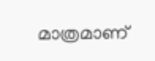മാത്രമാണ്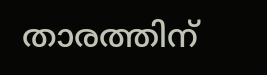താരത്തിന്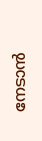നേടാന്‍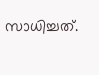സാധിച്ചത്.